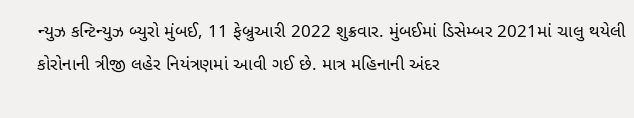ન્યુઝ કન્ટિન્યુઝ બ્યુરો મુંબઈ, 11 ફેબ્રુઆરી 2022 શુક્રવાર. મુંબઈમાં ડિસેમ્બર 2021માં ચાલુ થયેલી કોરોનાની ત્રીજી લહેર નિયંત્રણમાં આવી ગઈ છે. માત્ર મહિનાની અંદર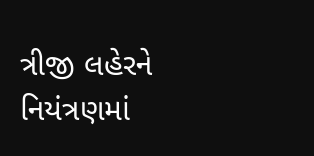ત્રીજી લહેરને નિયંત્રણમાં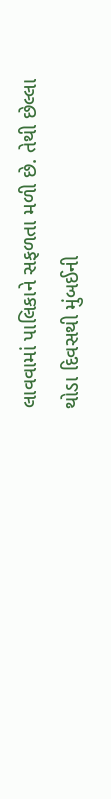લાવવામાં પાલિકાને સફળતા મળી છે. તેથી છેલ્લા થોડા દિવસથી મુંબઈની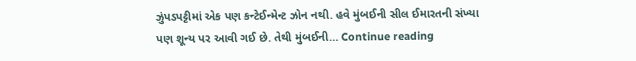ઝુંપડપટ્ટીમાં એક પણ કન્ટેઈન્મેન્ટ ઝોન નથી. હવે મુંબઈની સીલ ઈમારતની સંખ્યા પણ શૂન્ય પર આવી ગઈ છે. તેથી મુંબઈની… Continue reading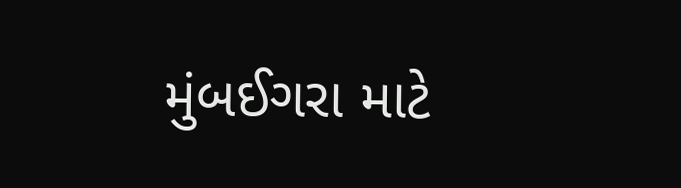મુંબઈગરા માટે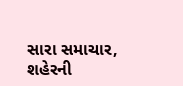સારા સમાચાર, શહેરની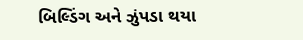બિલ્ડિંગ અને ઝુંપડા થયા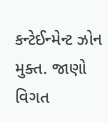કન્ટેઈન્મેન્ટ ઝોન મુક્ત. જાણો વિગત